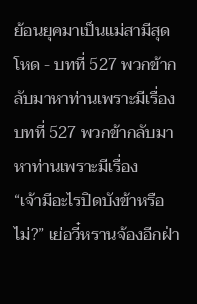ย้อนยุคมาเป็นแม่สามีสุดโหด - บทที่ 527 พวกข้ากลับมาหาท่านเพราะมีเรื่อง
บทที่ 527 พวกข้ากลับมาหาท่านเพราะมีเรื่อง
“เจ้ามีอะไรปิดบังข้าหรือไม่?” เย่อวี๋หรานจ้องอีกฝ่า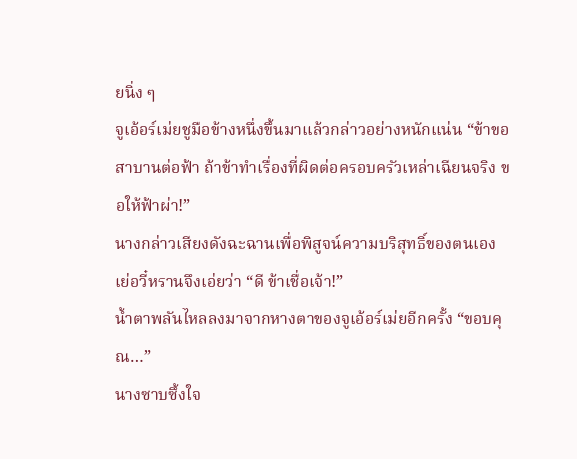ยนิ่ง ๆ
จูเอ้อร์เม่ยชูมือข้างหนึ่งขึ้นมาแล้วกล่าวอย่างหนักแน่น “ข้าขอสาบานต่อฟ้า ถ้าข้าทำเรื่องที่ผิดต่อครอบครัวเหล่าเฉียนจริง ขอให้ฟ้าผ่า!”
นางกล่าวเสียงดังฉะฉานเพื่อพิสูจน์ความบริสุทธิ์ของตนเอง
เย่อวี๋หรานจึงเอ่ยว่า “ดี ข้าเชื่อเจ้า!”
น้ำตาพลันไหลลงมาจากหางตาของจูเอ้อร์เม่ยอีกครั้ง “ขอบคุณ…”
นางซาบซึ้งใจ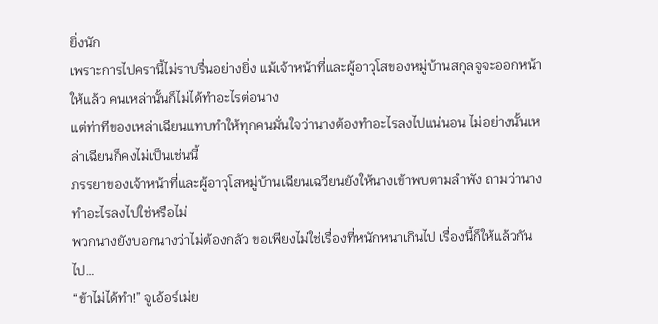ยิ่งนัก
เพราะการไปครานี้ไม่ราบรื่นอย่างยิ่ง แม้เจ้าหน้าที่และผู้อาวุโสของหมู่บ้านสกุลจูจะออกหน้าให้แล้ว คนเหล่านั้นก็ไม่ได้ทำอะไรต่อนาง
แต่ท่าทีของเหล่าเฉียนแทบทำให้ทุกคนมั่นใจว่านางต้องทำอะไรลงไปแน่นอน ไม่อย่างนั้นเหล่าเฉียนก็คงไม่เป็นเช่นนี้
ภรรยาของเจ้าหน้าที่และผู้อาวุโสหมู่บ้านเฉียนเฉวียนยังให้นางเข้าพบตามลำพัง ถามว่านางทำอะไรลงไปใช่หรือไม่
พวกนางยังบอกนางว่าไม่ต้องกลัว ขอเพียงไม่ใช่เรื่องที่หนักหนาเกินไป เรื่องนี้ก็ให้แล้วกันไป…
“ข้าไม่ได้ทำ!” จูเอ้อร์เม่ย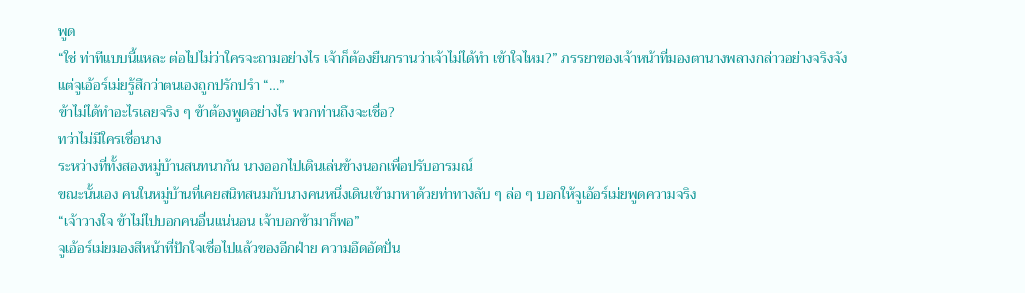พูด
“ใช่ ท่าทีแบบนี้แหละ ต่อไปไม่ว่าใครจะถามอย่างไร เจ้าก็ต้องยืนกรานว่าเจ้าไม่ได้ทำ เข้าใจไหม?” ภรรยาของเจ้าหน้าที่มองตานางพลางกล่าวอย่างจริงจัง
แต่จูเอ้อร์เม่ยรู้สึกว่าตนเองถูกปรักปรำ “…”
ข้าไม่ได้ทำอะไรเลยจริง ๆ ข้าต้องพูดอย่างไร พวกท่านถึงจะเชื่อ?
ทว่าไม่มีใครเชื่อนาง
ระหว่างที่ทั้งสองหมู่บ้านสนทนากัน นางออกไปเดินเล่นข้างนอกเพื่อปรับอารมณ์
ขณะนั้นเอง คนในหมู่บ้านที่เคยสนิทสนมกับนางคนหนึ่งเดินเข้ามาหาด้วยท่าทางลับ ๆ ล่อ ๆ บอกให้จูเอ้อร์เม่ยพูดความจริง
“เจ้าวางใจ ข้าไม่ไปบอกคนอื่นแน่นอน เจ้าบอกข้ามาก็พอ”
จูเอ้อร์เม่ยมองสีหน้าที่ปักใจเชื่อไปแล้วของอีกฝ่าย ความอึดอัดปั่น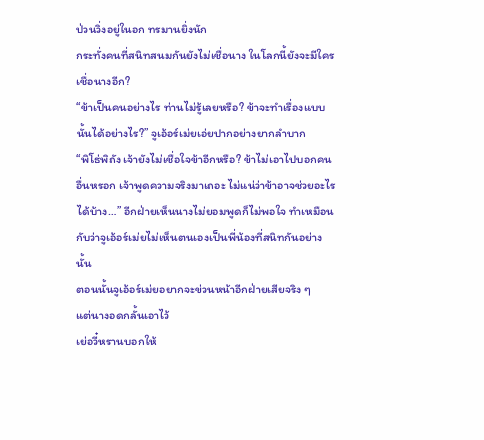ป่วนวิ่งอยู่ในอก ทรมานยิ่งนัก
กระทั่งคนที่สนิทสนมกันยังไม่เชื่อนาง ในโลกนี้ยังจะมีใครเชื่อนางอีก?
“ข้าเป็นคนอย่างไร ท่านไม่รู้เลยหรือ? ข้าจะทำเรื่องแบบนั้นได้อย่างไร?” จูเอ้อร์เม่ยเอ่ยปากอย่างยากลำบาก
“พิโธ่พิถัง เจ้ายังไม่เชื่อใจข้าอีกหรือ? ข้าไม่เอาไปบอกคนอื่นหรอก เจ้าพูดความจริงมาเถอะ ไม่แน่ว่าข้าอาจช่วยอะไรได้บ้าง…” อีกฝ่ายเห็นนางไม่ยอมพูดก็ไม่พอใจ ทำเหมือนกับว่าจูเอ้อร์เม่ยไม่เห็นตนเองเป็นพี่น้องที่สนิทกันอย่างนั้น
ตอนนั้นจูเอ้อร์เม่ยอยากจะข่วนหน้าอีกฝ่ายเสียจริง ๆ
แต่นางอดกลั้นเอาไว้
เย่อวี๋หรานบอกให้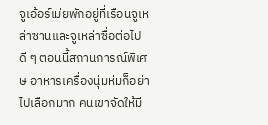จูเอ้อร์เม่ยพักอยู่ที่เรือนจูเหล่าซานและจูเหล่าซื่อต่อไปดี ๆ ตอนนี้สถานการณ์พิเศษ อาหารเครื่องนุ่มห่มก็อย่าไปเลือกมาก คนเขาจัดให้มี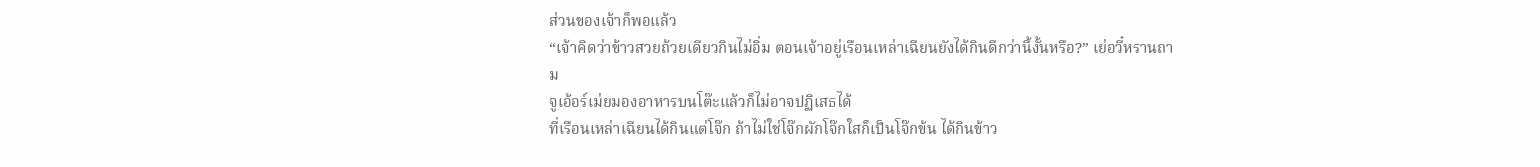ส่วนของเจ้าก็พอแล้ว
“เจ้าคิดว่าข้าวสวยถ้วยเดียวกินไม่อิ่ม ตอนเจ้าอยู่เรือนเหล่าเฉียนยังได้กินดีกว่านี้งั้นหรือ?” เย่อวี๋หรานถาม
จูเอ้อร์เม่ยมองอาหารบนโต๊ะแล้วก็ไม่อาจปฏิเสธได้
ที่เรือนเหล่าเฉียนได้กินแต่โจ๊ก ถ้าไม่ใช่โจ๊กผักโจ๊กใสก็เป็นโจ๊กข้น ได้กินข้าว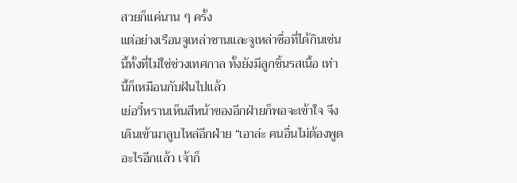สวยก็แค่นาน ๆ ครั้ง
แต่อย่างเรือนจูเหล่าซานและจูเหล่าซื่อที่ได้กินเช่นนี้ทั้งที่ไม่ใช่ช่วงเทศกาล ทั้งยังมีลูกชิ้นรสเนื้อ เท่านี้ก็เหมือนกับฝันไปแล้ว
เย่อวี๋หรานเห็นสีหน้าของอีกฝ่ายก็พอจะเข้าใจ จึงเดินเข้ามาลูบไหล่อีกฝ่าย “เอาล่ะ คนอื่นไม่ต้องพูดอะไรอีกแล้ว เจ้าก็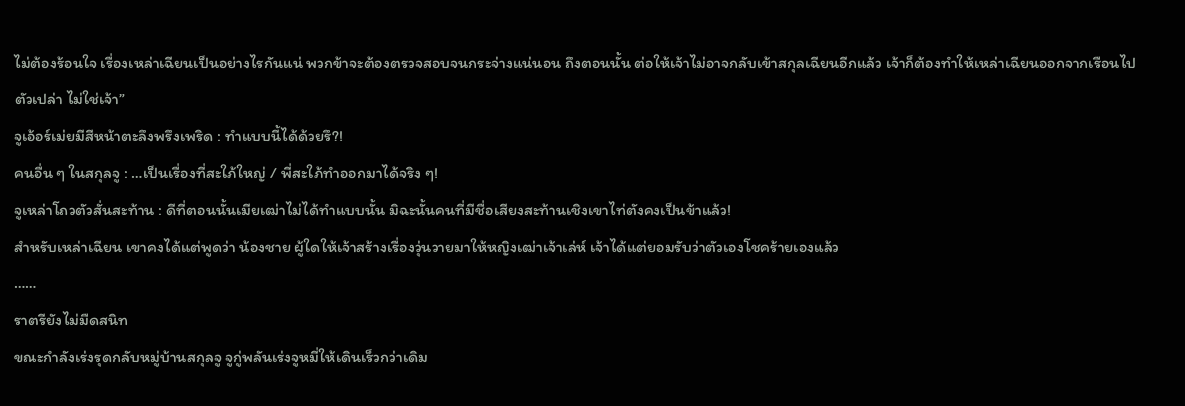ไม่ต้องร้อนใจ เรื่องเหล่าเฉียนเป็นอย่างไรกันแน่ พวกข้าจะต้องตรวจสอบจนกระจ่างแน่นอน ถึงตอนนั้น ต่อให้เจ้าไม่อาจกลับเข้าสกุลเฉียนอีกแล้ว เจ้าก็ต้องทำให้เหล่าเฉียนออกจากเรือนไปตัวเปล่า ไม่ใช่เจ้า”
จูเอ้อร์เม่ยมีสีหน้าตะลึงพรึงเพริด : ทำแบบนี้ได้ด้วยรึ?!
คนอื่น ๆ ในสกุลจู : …เป็นเรื่องที่สะใภ้ใหญ่ / พี่สะใภ้ทำออกมาได้จริง ๆ!
จูเหล่าโถวตัวสั่นสะท้าน : ดีที่ตอนนั้นเมียเฒ่าไม่ได้ทำแบบนั้น มิฉะนั้นคนที่มีชื่อเสียงสะท้านเชิงเขาไท่ตังคงเป็นข้าแล้ว!
สำหรับเหล่าเฉียน เขาคงได้แต่พูดว่า น้องชาย ผู้ใดให้เจ้าสร้างเรื่องวุ่นวายมาให้หญิงเฒ่าเจ้าเล่ห์ เจ้าได้แต่ยอมรับว่าตัวเองโชคร้ายเองแล้ว
……
ราตรียังไม่มืดสนิท
ขณะกำลังเร่งรุดกลับหมู่บ้านสกุลจู จูกู่พลันเร่งจูหมี่ให้เดินเร็วกว่าเดิม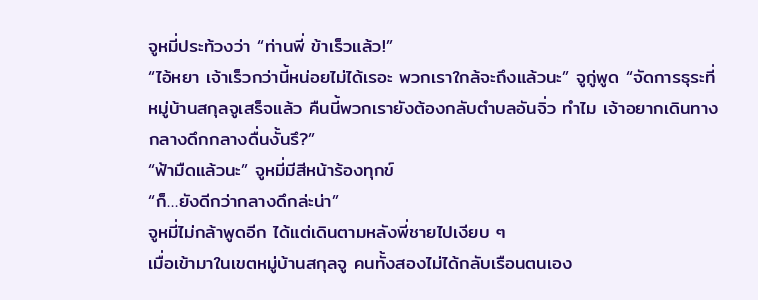จูหมี่ประท้วงว่า “ท่านพี่ ข้าเร็วแล้ว!”
“ไอ้หยา เจ้าเร็วกว่านี้หน่อยไม่ได้เรอะ พวกเราใกล้จะถึงแล้วนะ” จูกู่พูด “จัดการธุระที่หมู่บ้านสกุลจูเสร็จแล้ว คืนนี้พวกเรายังต้องกลับตำบลอันจิ่ว ทำไม เจ้าอยากเดินทางกลางดึกกลางดื่นงั้นรึ?”
“ฟ้ามืดแล้วนะ” จูหมี่มีสีหน้าร้องทุกข์
“ก็…ยังดีกว่ากลางดึกล่ะน่า”
จูหมี่ไม่กล้าพูดอีก ได้แต่เดินตามหลังพี่ชายไปเงียบ ๆ
เมื่อเข้ามาในเขตหมู่บ้านสกุลจู คนทั้งสองไม่ได้กลับเรือนตนเอง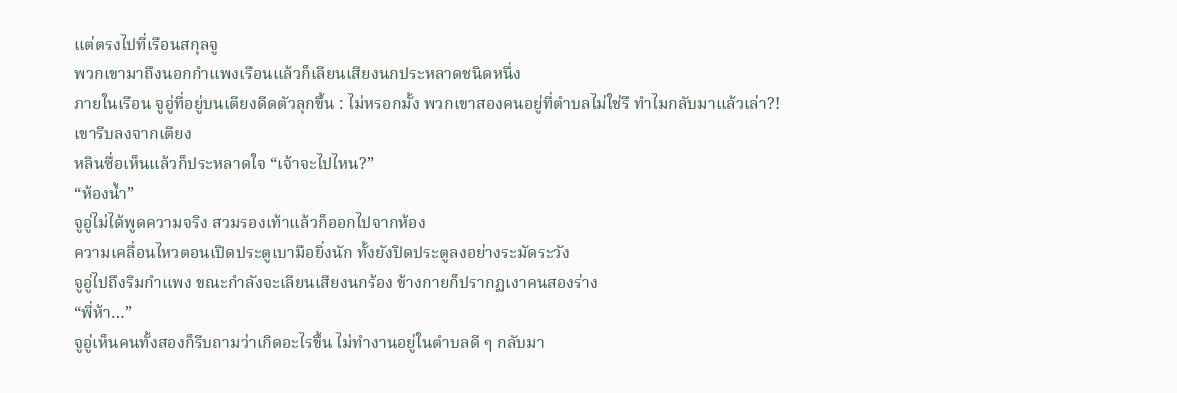แต่ตรงไปที่เรือนสกุลจู
พวกเขามาถึงนอกกำแพงเรือนแล้วก็เลียนเสียงนกประหลาดชนิดหนึ่ง
ภายในเรือน จูอู่ที่อยู่บนเตียงดีดตัวลุกขึ้น : ไม่หรอกมั้ง พวกเขาสองคนอยู่ที่ตำบลไม่ใช่รึ ทำไมกลับมาแล้วเล่า?!
เขารีบลงจากเตียง
หลินซื่อเห็นแล้วก็ประหลาดใจ “เจ้าจะไปไหน?”
“ห้องน้ำ”
จูอู่ไม่ได้พูดความจริง สวมรองเท้าแล้วก็ออกไปจากห้อง
ความเคลื่อนไหวตอนเปิดประตูเบามือยิ่งนัก ทั้งยังปิดประตูลงอย่างระมัดระวัง
จูอู่ไปถึงริมกำแพง ขณะกำลังจะเลียนเสียงนกร้อง ข้างกายก็ปรากฏเงาคนสองร่าง
“พี่ห้า…”
จูอู่เห็นคนทั้งสองก็รีบถามว่าเกิดอะไรขึ้น ไม่ทำงานอยู่ในตำบลดี ๆ กลับมา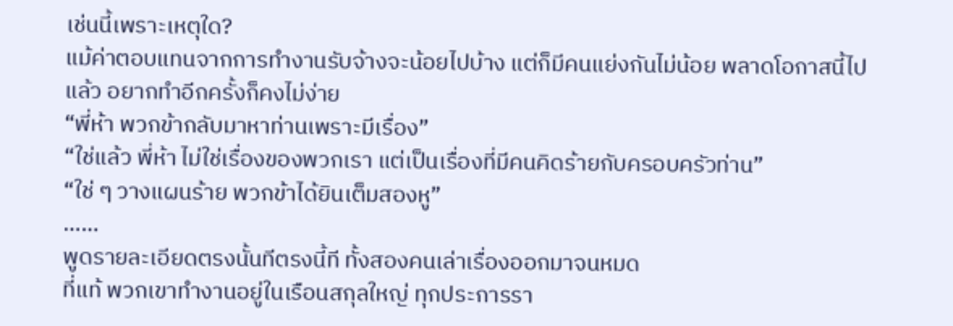เช่นนี้เพราะเหตุใด?
แม้ค่าตอบแทนจากการทำงานรับจ้างจะน้อยไปบ้าง แต่ก็มีคนแย่งกันไม่น้อย พลาดโอกาสนี้ไปแล้ว อยากทำอีกครั้งก็คงไม่ง่าย
“พี่ห้า พวกข้ากลับมาหาท่านเพราะมีเรื่อง”
“ใช่แล้ว พี่ห้า ไม่ใช่เรื่องของพวกเรา แต่เป็นเรื่องที่มีคนคิดร้ายกับครอบครัวท่าน”
“ใช่ ๆ วางแผนร้าย พวกข้าได้ยินเต็มสองหู”
……
พูดรายละเอียดตรงนั้นทีตรงนี้ที ทั้งสองคนเล่าเรื่องออกมาจนหมด
ที่แท้ พวกเขาทำงานอยู่ในเรือนสกุลใหญ่ ทุกประการรา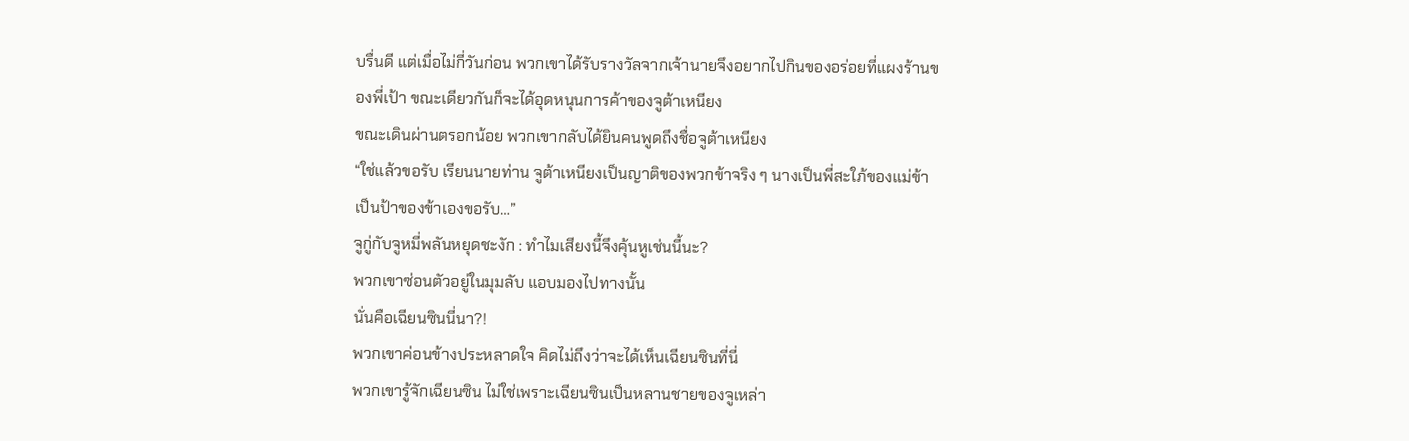บรื่นดี แต่เมื่อไม่กี่วันก่อน พวกเขาได้รับรางวัลจากเจ้านายจึงอยากไปกินของอร่อยที่แผงร้านของพี่เป้า ขณะเดียวกันก็จะได้อุดหนุนการค้าของจูต้าเหนียง
ขณะเดินผ่านตรอกน้อย พวกเขากลับได้ยินคนพูดถึงชื่อจูต้าเหนียง
“ใช่แล้วขอรับ เรียนนายท่าน จูต้าเหนียงเป็นญาติของพวกข้าจริง ๆ นางเป็นพี่สะใภ้ของแม่ข้า เป็นป้าของข้าเองขอรับ…”
จูกู่กับจูหมี่พลันหยุดชะงัก : ทำไมเสียงนี้จึงคุ้นหูเช่นนี้นะ?
พวกเขาซ่อนตัวอยู่ในมุมลับ แอบมองไปทางนั้น
นั่นคือเฉียนซินนี่นา?!
พวกเขาค่อนข้างประหลาดใจ คิดไม่ถึงว่าจะได้เห็นเฉียนซินที่นี่
พวกเขารู้จักเฉียนซิน ไม่ใช่เพราะเฉียนซินเป็นหลานชายของจูเหล่า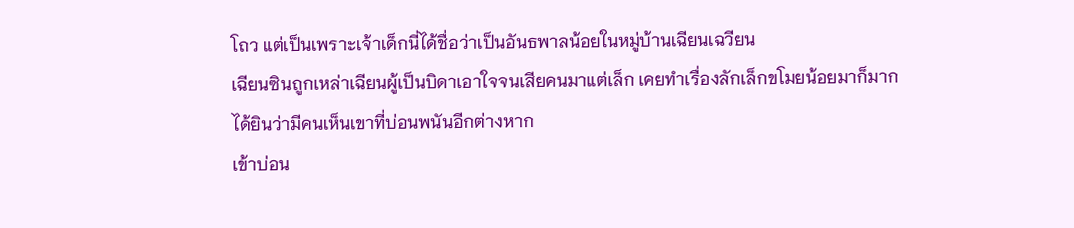โถว แต่เป็นเพราะเจ้าเด็กนี่ได้ชื่อว่าเป็นอันธพาลน้อยในหมู่บ้านเฉียนเฉวียน
เฉียนซินถูกเหล่าเฉียนผู้เป็นบิดาเอาใจจนเสียคนมาแต่เล็ก เคยทำเรื่องลักเล็กขโมยน้อยมาก็มาก
ได้ยินว่ามีคนเห็นเขาที่บ่อนพนันอีกต่างหาก
เข้าบ่อน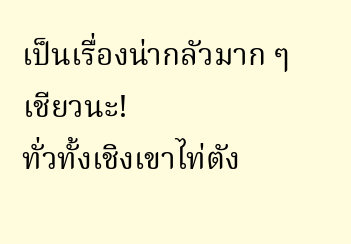เป็นเรื่องน่ากลัวมาก ๆ เชียวนะ!
ทั่วทั้งเชิงเขาไท่ตัง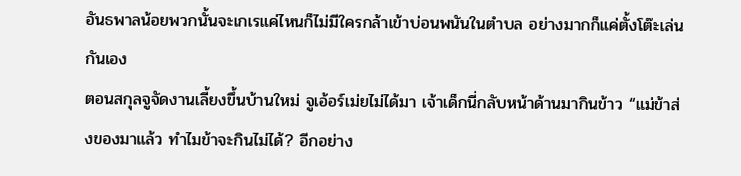อันธพาลน้อยพวกนั้นจะเกเรแค่ไหนก็ไม่มีใครกล้าเข้าบ่อนพนันในตำบล อย่างมากก็แค่ตั้งโต๊ะเล่นกันเอง
ตอนสกุลจูจัดงานเลี้ยงขึ้นบ้านใหม่ จูเอ้อร์เม่ยไม่ได้มา เจ้าเด็กนี่กลับหน้าด้านมากินข้าว “แม่ข้าส่งของมาแล้ว ทำไมข้าจะกินไม่ได้? อีกอย่าง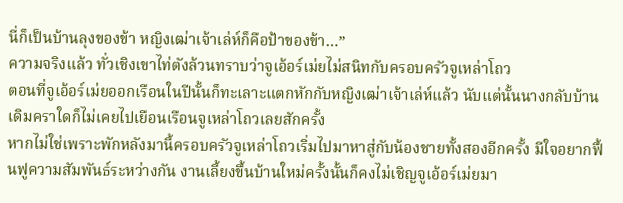นี่ก็เป็นบ้านลุงของข้า หญิงเฒ่าเจ้าเล่ห์ก็คือป้าของข้า…”
ความจริงแล้ว ทั่วเชิงเขาไท่ตังล้วนทราบว่าจูเอ้อร์เม่ยไม่สนิทกับครอบครัวจูเหล่าโถว
ตอนที่จูเอ้อร์เม่ยออกเรือนในปีนั้นก็ทะเลาะแตกหักกับหญิงเฒ่าเจ้าเล่ห์แล้ว นับแต่นั้นนางกลับบ้านเดิมคราใดก็ไม่เคยไปเยือนเรือนจูเหล่าโถวเลยสักครั้ง
หากไม่ใช่เพราะพักหลังมานี้ครอบครัวจูเหล่าโถวเริ่มไปมาหาสู่กับน้องชายทั้งสองอีกครั้ง มีใจอยากฟื้นฟูความสัมพันธ์ระหว่างกัน งานเลี้ยงขึ้นบ้านใหม่ครั้งนั้นก็คงไม่เชิญจูเอ้อร์เม่ยมา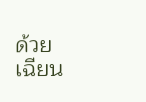ด้วย
เฉียน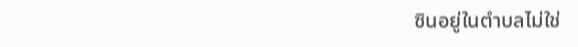ซินอยู่ในตำบลไม่ใช่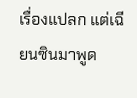เรื่องแปลก แต่เฉียนซินมาพูด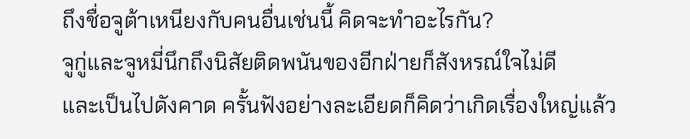ถึงชื่อจูต้าเหนียงกับคนอื่นเช่นนี้ คิดจะทำอะไรกัน?
จูกู่และจูหมี่นึกถึงนิสัยติดพนันของอีกฝ่ายก็สังหรณ์ใจไม่ดี
และเป็นไปดังคาด ครั้นฟังอย่างละเอียดก็คิดว่าเกิดเรื่องใหญ่แล้ว